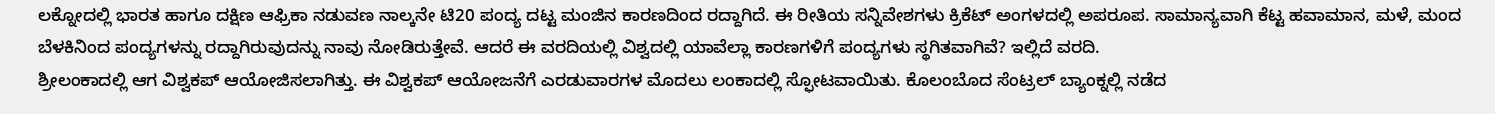ಲಕ್ನೋದಲ್ಲಿ ಭಾರತ ಹಾಗೂ ದಕ್ಷಿಣ ಆಫ್ರಿಕಾ ನಡುವಣ ನಾಲ್ಕನೇ ಟಿ20 ಪಂದ್ಯ ದಟ್ಟ ಮಂಜಿನ ಕಾರಣದಿಂದ ರದ್ದಾಗಿದೆ. ಈ ರೀತಿಯ ಸನ್ನಿವೇಶಗಳು ಕ್ರಿಕೆಟ್ ಅಂಗಳದಲ್ಲಿ ಅಪರೂಪ. ಸಾಮಾನ್ಯವಾಗಿ ಕೆಟ್ಟ ಹವಾಮಾನ, ಮಳೆ, ಮಂದ ಬೆಳಕಿನಿಂದ ಪಂದ್ಯಗಳನ್ನು ರದ್ದಾಗಿರುವುದನ್ನು ನಾವು ನೋಡಿರುತ್ತೇವೆ. ಆದರೆ ಈ ವರದಿಯಲ್ಲಿ ವಿಶ್ವದಲ್ಲಿ ಯಾವೆಲ್ಲಾ ಕಾರಣಗಳಿಗೆ ಪಂದ್ಯಗಳು ಸ್ಥಗಿತವಾಗಿವೆ? ಇಲ್ಲಿದೆ ವರದಿ.
ಶ್ರೀಲಂಕಾದಲ್ಲಿ ಆಗ ವಿಶ್ವಕಪ್ ಆಯೋಜಿಸಲಾಗಿತ್ತು. ಈ ವಿಶ್ವಕಪ್ ಆಯೋಜನೆಗೆ ಎರಡುವಾರಗಳ ಮೊದಲು ಲಂಕಾದಲ್ಲಿ ಸ್ಫೋಟವಾಯಿತು. ಕೊಲಂಬೊದ ಸೆಂಟ್ರಲ್ ಬ್ಯಾಂಕ್ನಲ್ಲಿ ನಡೆದ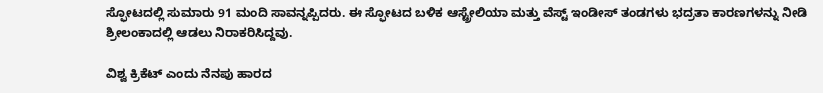ಸ್ಫೋಟದಲ್ಲಿ ಸುಮಾರು 91 ಮಂದಿ ಸಾವನ್ನಪ್ಪಿದರು. ಈ ಸ್ಫೋಟದ ಬಳಿಕ ಆಸ್ಟ್ರೇಲಿಯಾ ಮತ್ತು ವೆಸ್ಟ್ ಇಂಡೀಸ್ ತಂಡಗಳು ಭದ್ರತಾ ಕಾರಣಗಳನ್ನು ನೀಡಿ ಶ್ರೀಲಂಕಾದಲ್ಲಿ ಆಡಲು ನಿರಾಕರಿಸಿದ್ದವು.

ವಿಶ್ವ ಕ್ರಿಕೆಟ್ ಎಂದು ನೆನಪು ಹಾರದ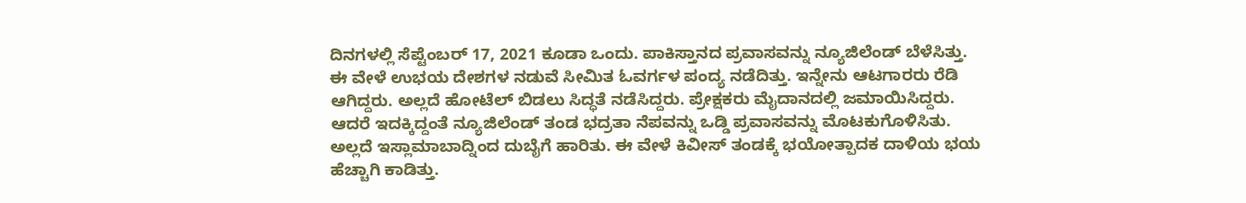ದಿನಗಳಲ್ಲಿ ಸೆಪ್ಟೆಂಬರ್ 17, 2021 ಕೂಡಾ ಒಂದು. ಪಾಕಿಸ್ತಾನದ ಪ್ರವಾಸವನ್ನು ನ್ಯೂಜಿಲೆಂಡ್ ಬೆಳೆಸಿತ್ತು. ಈ ವೇಳೆ ಉಭಯ ದೇಶಗಳ ನಡುವೆ ಸೀಮಿತ ಓವರ್ಗಳ ಪಂದ್ಯ ನಡೆದಿತ್ತು. ಇನ್ನೇನು ಆಟಗಾರರು ರೆಡಿ ಆಗಿದ್ದರು. ಅಲ್ಲದೆ ಹೋಟೆಲ್ ಬಿಡಲು ಸಿದ್ಧತೆ ನಡೆಸಿದ್ದರು. ಪ್ರೇಕ್ಷಕರು ಮೈದಾನದಲ್ಲಿ ಜಮಾಯಿಸಿದ್ದರು. ಆದರೆ ಇದಕ್ಕಿದ್ದಂತೆ ನ್ಯೂಜಿಲೆಂಡ್ ತಂಡ ಭದ್ರತಾ ನೆಪವನ್ನು ಒಡ್ಡಿ ಪ್ರವಾಸವನ್ನು ಮೊಟಕುಗೊಳಿಸಿತು. ಅಲ್ಲದೆ ಇಸ್ಲಾಮಾಬಾದ್ನಿಂದ ದುಬೈಗೆ ಹಾರಿತು. ಈ ವೇಳೆ ಕಿವೀಸ್ ತಂಡಕ್ಕೆ ಭಯೋತ್ಪಾದಕ ದಾಳಿಯ ಭಯ ಹೆಚ್ಚಾಗಿ ಕಾಡಿತ್ತು.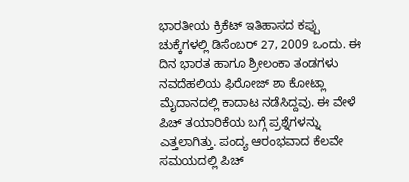ಭಾರತೀಯ ಕ್ರಿಕೆಟ್ ಇತಿಹಾಸದ ಕಪ್ಪು ಚುಕ್ಕೆಗಳಲ್ಲಿ ಡಿಸೆಂಬರ್ 27, 2009 ಒಂದು. ಈ ದಿನ ಭಾರತ ಹಾಗೂ ಶ್ರೀಲಂಕಾ ತಂಡಗಳು ನವದೆಹಲಿಯ ಫಿರೋಜ್ ಶಾ ಕೋಟ್ಲಾ ಮೈದಾನದಲ್ಲಿ ಕಾದಾಟ ನಡೆಸಿದ್ದವು. ಈ ವೇಳೆ ಪಿಚ್ ತಯಾರಿಕೆಯ ಬಗ್ಗೆ ಪ್ರಶ್ನೆಗಳನ್ನು ಎತ್ತಲಾಗಿತ್ತು. ಪಂದ್ಯ ಆರಂಭವಾದ ಕೆಲವೇ ಸಮಯದಲ್ಲಿ ಪಿಚ್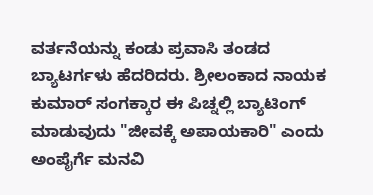ವರ್ತನೆಯನ್ನು ಕಂಡು ಪ್ರವಾಸಿ ತಂಡದ ಬ್ಯಾಟರ್ಗಳು ಹೆದರಿದರು. ಶ್ರೀಲಂಕಾದ ನಾಯಕ ಕುಮಾರ್ ಸಂಗಕ್ಕಾರ ಈ ಪಿಚ್ನಲ್ಲಿ ಬ್ಯಾಟಿಂಗ್ ಮಾಡುವುದು "ಜೀವಕ್ಕೆ ಅಪಾಯಕಾರಿ" ಎಂದು ಅಂಪೈರ್ಗೆ ಮನವಿ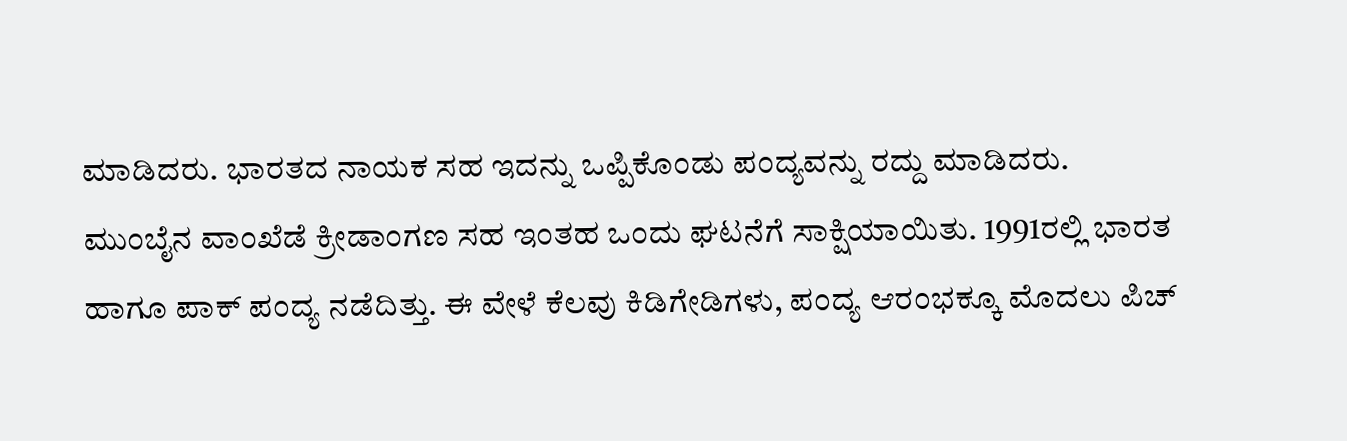ಮಾಡಿದರು. ಭಾರತದ ನಾಯಕ ಸಹ ಇದನ್ನು ಒಪ್ಪಿಕೊಂಡು ಪಂದ್ಯವನ್ನು ರದ್ದು ಮಾಡಿದರು.
ಮುಂಬೈನ ವಾಂಖೆಡೆ ಕ್ರೀಡಾಂಗಣ ಸಹ ಇಂತಹ ಒಂದು ಘಟನೆಗೆ ಸಾಕ್ಷಿಯಾಯಿತು. 1991ರಲ್ಲಿ ಭಾರತ ಹಾಗೂ ಪಾಕ್ ಪಂದ್ಯ ನಡೆದಿತ್ತು. ಈ ವೇಳೆ ಕೆಲವು ಕಿಡಿಗೇಡಿಗಳು, ಪಂದ್ಯ ಆರಂಭಕ್ಕೂ ಮೊದಲು ಪಿಚ್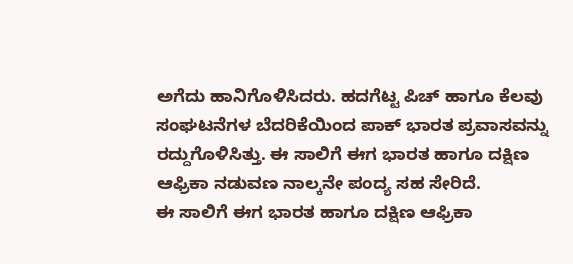ಅಗೆದು ಹಾನಿಗೊಳಿಸಿದರು. ಹದಗೆಟ್ಟ ಪಿಚ್ ಹಾಗೂ ಕೆಲವು ಸಂಘಟನೆಗಳ ಬೆದರಿಕೆಯಿಂದ ಪಾಕ್ ಭಾರತ ಪ್ರವಾಸವನ್ನು ರದ್ದುಗೊಳಿಸಿತ್ತು. ಈ ಸಾಲಿಗೆ ಈಗ ಭಾರತ ಹಾಗೂ ದಕ್ಷಿಣ ಆಫ್ರಿಕಾ ನಡುವಣ ನಾಲ್ಕನೇ ಪಂದ್ಯ ಸಹ ಸೇರಿದೆ.
ಈ ಸಾಲಿಗೆ ಈಗ ಭಾರತ ಹಾಗೂ ದಕ್ಷಿಣ ಆಫ್ರಿಕಾ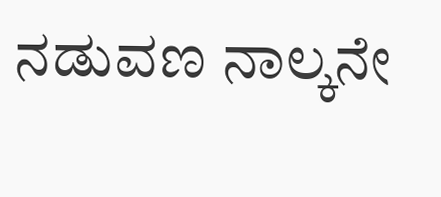ನಡುವಣ ನಾಲ್ಕನೇ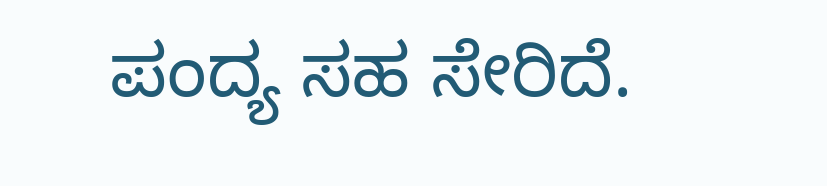ಪಂದ್ಯ ಸಹ ಸೇರಿದೆ.